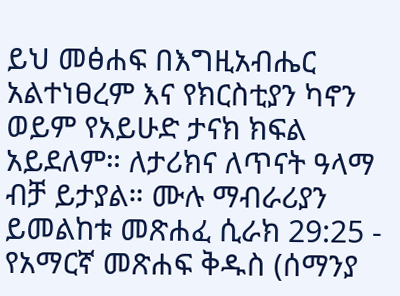ይህ መፅሐፍ በእግዚአብሔር አልተነፀረም እና የክርስቲያን ካኖን ወይም የአይሁድ ታናክ ክፍል አይደለም። ለታሪክና ለጥናት ዓላማ ብቻ ይታያል። ሙሉ ማብራሪያን ይመልከቱ መጽሐፈ ሲራክ 29:25 - የአማርኛ መጽሐፍ ቅዱስ (ሰማንያ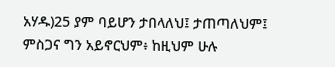አሃዱ)25 ያም ባይሆን ታበላለህ፤ ታጠጣለህም፤ ምስጋና ግን አይኖርህም፥ ከዚህም ሁሉ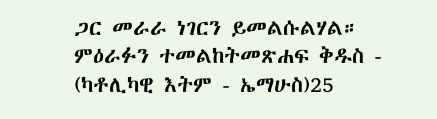ጋር መራራ ነገርን ይመልሱልሃል። ምዕራፉን ተመልከትመጽሐፍ ቅዱስ - (ካቶሊካዊ እትም - ኤማሁስ)25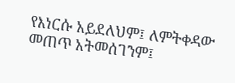የእነርሱ አይደለህም፤ ለምትቀዳው መጠጥ አትመሰገንም፤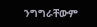ንግግራቸውም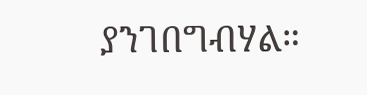ያንገበግብሃል።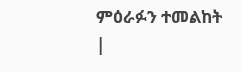ምዕራፉን ተመልከት |